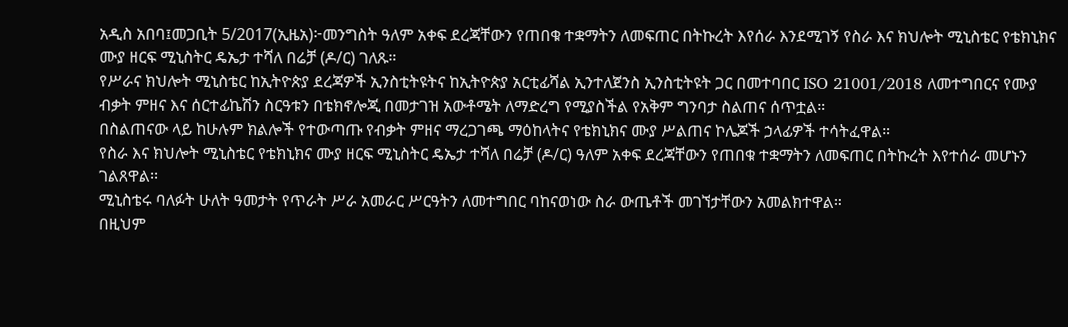አዲስ አበባ፤መጋቢት 5/2017(ኢዜአ)፦መንግስት ዓለም አቀፍ ደረጃቸውን የጠበቁ ተቋማትን ለመፍጠር በትኩረት እየሰራ እንደሚገኝ የስራ እና ክህሎት ሚኒስቴር የቴክኒክና ሙያ ዘርፍ ሚኒስትር ዴኤታ ተሻለ በሬቻ (ዶ/ር) ገለጹ።
የሥራና ክህሎት ሚኒስቴር ከኢትዮጵያ ደረጃዎች ኢንስቲትዩትና ከኢትዮጵያ አርቲፊሻል ኢንተለጀንስ ኢንስቲትዩት ጋር በመተባበር ISO 21001/2018 ለመተግበርና የሙያ ብቃት ምዘና እና ሰርተፊኬሽን ስርዓቱን በቴክኖሎጂ በመታገዝ አውቶሜት ለማድረግ የሚያስችል የአቅም ግንባታ ስልጠና ሰጥቷል።
በስልጠናው ላይ ከሁሉም ክልሎች የተውጣጡ የብቃት ምዘና ማረጋገጫ ማዕከላትና የቴክኒክና ሙያ ሥልጠና ኮሌጆች ኃላፊዎች ተሳትፈዋል።
የስራ እና ክህሎት ሚኒስቴር የቴክኒክና ሙያ ዘርፍ ሚኒስትር ዴኤታ ተሻለ በሬቻ (ዶ/ር) ዓለም አቀፍ ደረጃቸውን የጠበቁ ተቋማትን ለመፍጠር በትኩረት እየተሰራ መሆኑን ገልጸዋል፡፡
ሚኒስቴሩ ባለፉት ሁለት ዓመታት የጥራት ሥራ አመራር ሥርዓትን ለመተግበር ባከናወነው ስራ ውጤቶች መገኘታቸውን አመልክተዋል።
በዚህም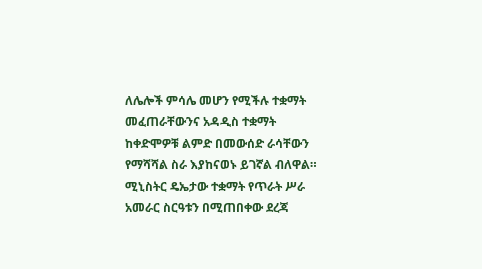ለሌሎች ምሳሌ መሆን የሚችሉ ተቋማት መፈጠራቸውንና አዳዲስ ተቋማት ከቀድሞዎቹ ልምድ በመውሰድ ራሳቸውን የማሻሻል ስራ እያከናወኑ ይገኛል ብለዋል።
ሚኒስትር ዴኤታው ተቋማት የጥራት ሥራ አመራር ስርዓቱን በሚጠበቀው ደረጃ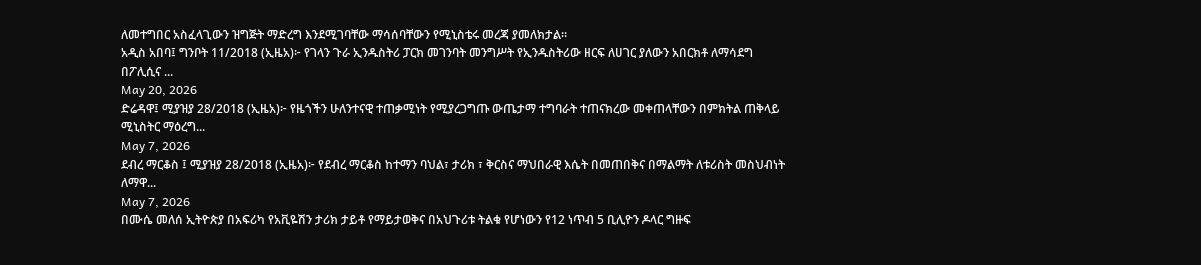ለመተግበር አስፈላጊውን ዝግጅት ማድረግ እንደሚገባቸው ማሳሰባቸውን የሚኒስቴሩ መረጃ ያመለክታል።
አዲስ አበባ፤ ግንቦት 11/2018 (ኢዜአ)፦ የገላን ጉራ ኢንዱስትሪ ፓርክ መገንባት መንግሥት የኢንዱስትሪው ዘርፍ ለሀገር ያለውን አበርክቶ ለማሳደግ በፖሊሲና ...
May 20, 2026
ድሬዳዋ፤ ሚያዝያ 28/2018 (ኢዜአ)፦ የዜጎችን ሁለንተናዊ ተጠቃሚነት የሚያረጋግጡ ውጤታማ ተግባራት ተጠናክረው መቀጠላቸውን በምክትል ጠቅላይ ሚኒስትር ማዕረግ...
May 7, 2026
ደብረ ማርቆስ ፤ ሚያዝያ 28/2018 (ኢዜአ)፦ የደብረ ማርቆስ ከተማን ባህል፣ ታሪክ ፣ ቅርስና ማህበራዊ እሴት በመጠበቅና በማልማት ለቱሪስት መስህብነት ለማዋ...
May 7, 2026
በሙሴ መለሰ ኢትዮጵያ በአፍሪካ የአቪዬሽን ታሪክ ታይቶ የማይታወቅና በአህጉሪቱ ትልቁ የሆነውን የ12 ነጥብ 5 ቢሊዮን ዶላር ግዙፍ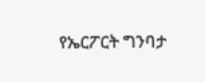የኤርፖርት ግንባታ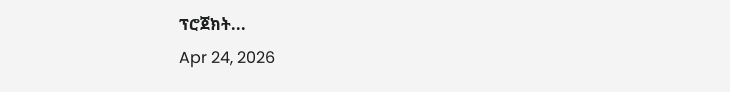ፕሮጀክት...
Apr 24, 2026